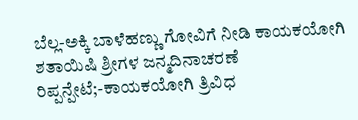ಬೆಲ್ಲ-ಅಕ್ಕಿ ಬಾಳೆಹಣ್ಣು ಗೋವಿಗೆ ನೀಡಿ ಕಾಯಕಯೋಗಿ ಶತಾಯಿಷಿ ಶ್ರೀಗಳ ಜನ್ಮದಿನಾಚರಣೆ
ರಿಪ್ಪನ್ಪೇಟೆ;-ಕಾಯಕಯೋಗಿ ತ್ರಿವಿಧ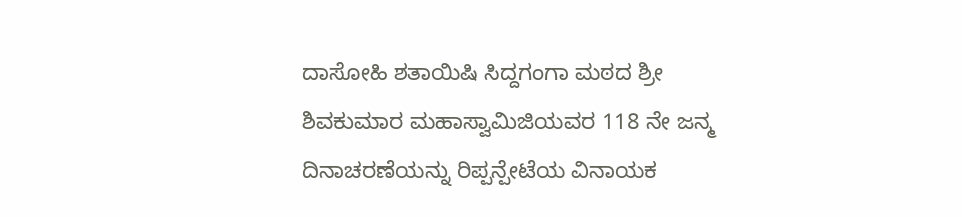ದಾಸೋಹಿ ಶತಾಯಿಷಿ ಸಿದ್ದಗಂಗಾ ಮಠದ ಶ್ರೀ ಶಿವಕುಮಾರ ಮಹಾಸ್ವಾಮಿಜಿಯವರ 118 ನೇ ಜನ್ಮ ದಿನಾಚರಣೆಯನ್ನು ರಿಪ್ಪನ್ಪೇಟೆಯ ವಿನಾಯಕ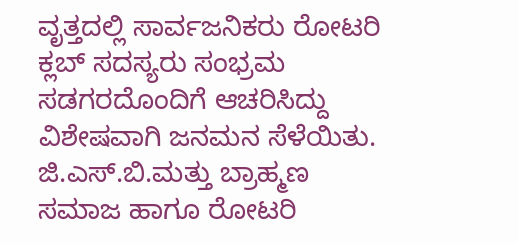ವೃತ್ತದಲ್ಲಿ ಸಾರ್ವಜನಿಕರು ರೋಟರಿ ಕ್ಲಬ್ ಸದಸ್ಯರು ಸಂಭ್ರಮ ಸಡಗರದೊಂದಿಗೆ ಆಚರಿಸಿದ್ದು ವಿಶೇಷವಾಗಿ ಜನಮನ ಸೆಳೆಯಿತು.
ಜಿ.ಎಸ್.ಬಿ.ಮತ್ತು ಬ್ರಾಹ್ಮಣ ಸಮಾಜ ಹಾಗೂ ರೋಟರಿ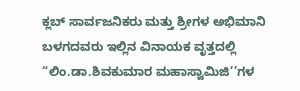ಕ್ಲಬ್ ಸಾರ್ವಜನಿಕರು ಮತ್ತು ಶ್ರೀಗಳ ಅಭಿಮಾನಿ ಬಳಗದವರು ಇಲ್ಲಿನ ವಿನಾಯಕ ವೃತ್ತದಲ್ಲಿ “ಲಿಂ.ಡಾ.ಶಿವಕುಮಾರ ಮಹಾಸ್ವಾಮಿಜಿ’’ಗಳ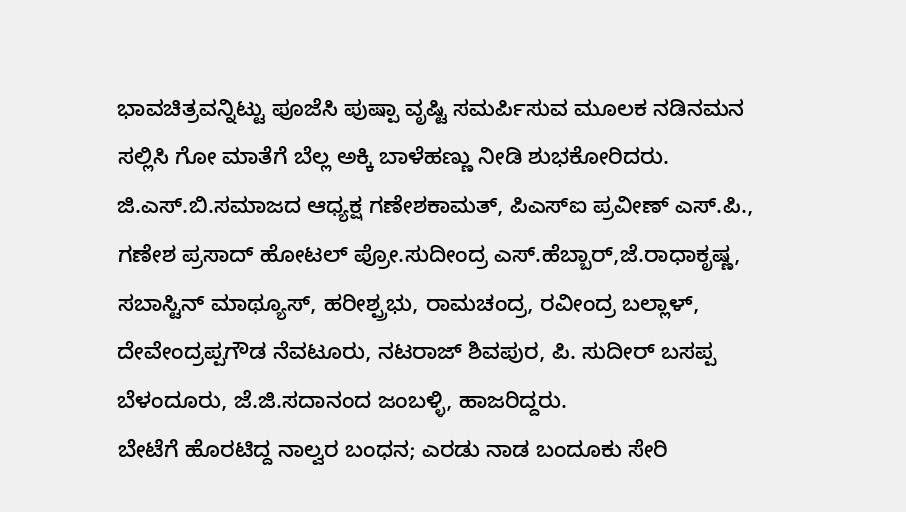ಭಾವಚಿತ್ರವನ್ನಿಟ್ಟು ಪೂಜೆಸಿ ಪುಷ್ಪಾ ವೃಷ್ಟಿ ಸಮರ್ಪಿಸುವ ಮೂಲಕ ನಡಿನಮನ ಸಲ್ಲಿಸಿ ಗೋ ಮಾತೆಗೆ ಬೆಲ್ಲ ಅಕ್ಕಿ ಬಾಳೆಹಣ್ಣು ನೀಡಿ ಶುಭಕೋರಿದರು.
ಜಿ.ಎಸ್.ಬಿ.ಸಮಾಜದ ಆಧ್ಯಕ್ಷ ಗಣೇಶಕಾಮತ್, ಪಿಎಸ್ಐ ಪ್ರವೀಣ್ ಎಸ್.ಪಿ., ಗಣೇಶ ಪ್ರಸಾದ್ ಹೋಟಲ್ ಪ್ರೋ.ಸುದೀಂದ್ರ ಎಸ್.ಹೆಬ್ಬಾರ್,ಜೆ.ರಾಧಾಕೃಷ್ಣ, ಸಬಾಸ್ಟಿನ್ ಮಾಥ್ಯೂಸ್, ಹರೀಶ್ಪ್ರಭು, ರಾಮಚಂದ್ರ, ರವೀಂದ್ರ ಬಲ್ಲಾಳ್, ದೇವೇಂದ್ರಪ್ಪಗೌಡ ನೆವಟೂರು, ನಟರಾಜ್ ಶಿವಪುರ, ಪಿ. ಸುದೀರ್ ಬಸಪ್ಪ ಬೆಳಂದೂರು, ಜೆ.ಜಿ.ಸದಾನಂದ ಜಂಬಳ್ಳಿ, ಹಾಜರಿದ್ದರು.
ಬೇಟೆಗೆ ಹೊರಟಿದ್ದ ನಾಲ್ವರ ಬಂಧನ; ಎರಡು ನಾಡ ಬಂದೂಕು ಸೇರಿ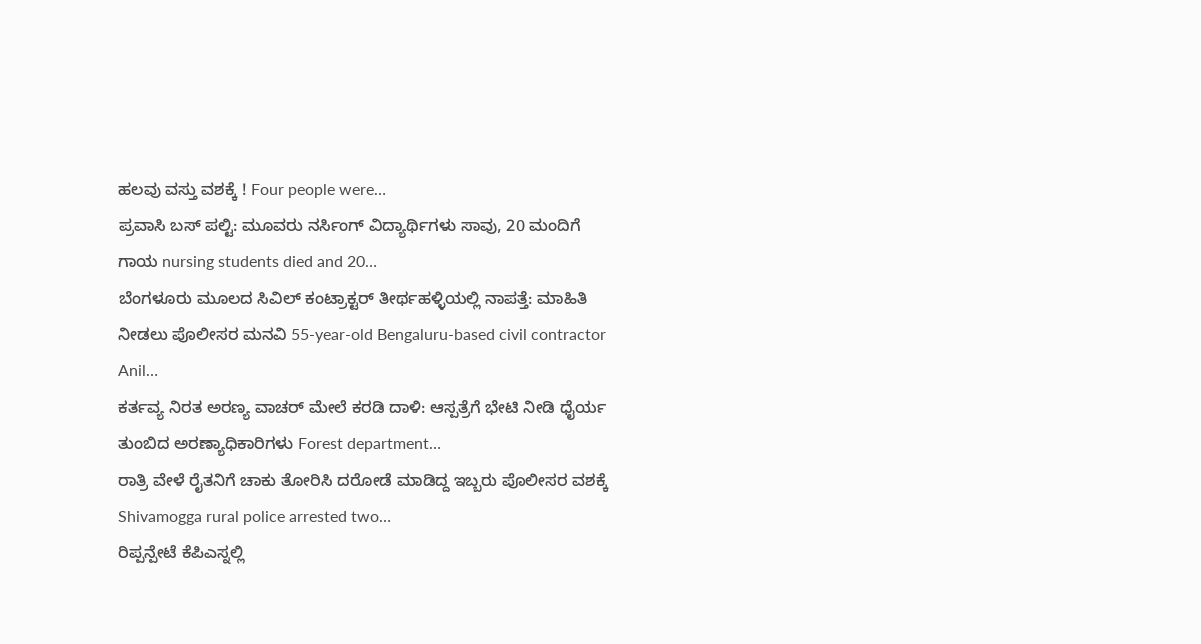ಹಲವು ವಸ್ತು ವಶಕ್ಕೆ ! Four people were…
ಪ್ರವಾಸಿ ಬಸ್ ಪಲ್ಟಿ: ಮೂವರು ನರ್ಸಿಂಗ್ ವಿದ್ಯಾರ್ಥಿಗಳು ಸಾವು, 20 ಮಂದಿಗೆ ಗಾಯ nursing students died and 20…
ಬೆಂಗಳೂರು ಮೂಲದ ಸಿವಿಲ್ ಕಂಟ್ರಾಕ್ಟರ್ ತೀರ್ಥಹಳ್ಳಿಯಲ್ಲಿ ನಾಪತ್ತೆ: ಮಾಹಿತಿ ನೀಡಲು ಪೊಲೀಸರ ಮನವಿ 55-year-old Bengaluru-based civil contractor Anil…
ಕರ್ತವ್ಯ ನಿರತ ಅರಣ್ಯ ವಾಚರ್ ಮೇಲೆ ಕರಡಿ ದಾಳಿ: ಆಸ್ಪತ್ರೆಗೆ ಭೇಟಿ ನೀಡಿ ಧೈರ್ಯ ತುಂಬಿದ ಅರಣ್ಯಾಧಿಕಾರಿಗಳು Forest department…
ರಾತ್ರಿ ವೇಳೆ ರೈತನಿಗೆ ಚಾಕು ತೋರಿಸಿ ದರೋಡೆ ಮಾಡಿದ್ದ ಇಬ್ಬರು ಪೊಲೀಸರ ವಶಕ್ಕೆ Shivamogga rural police arrested two…
ರಿಪ್ಪನ್ಪೇಟೆ ಕೆಪಿಎಸ್ನಲ್ಲಿ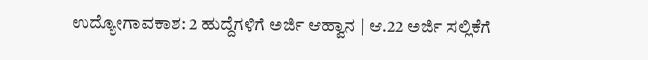ಉದ್ಯೋಗಾವಕಾಶ: 2 ಹುದ್ದೆಗಳಿಗೆ ಅರ್ಜಿ ಆಹ್ವಾನ | ಆ.22 ಅರ್ಜಿ ಸಲ್ಲಿಕೆಗೆ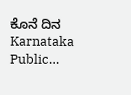ಕೊನೆ ದಿನ Karnataka Public…